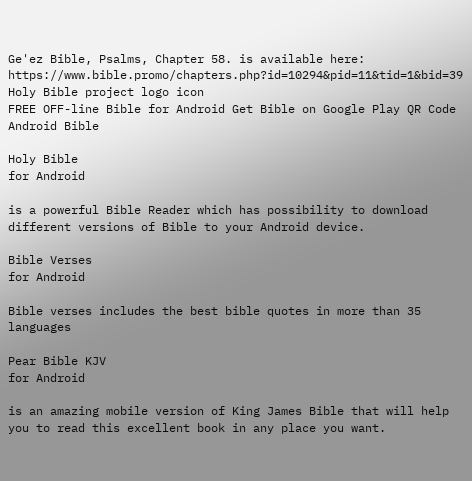Ge'ez Bible, Psalms, Chapter 58. is available here: https://www.bible.promo/chapters.php?id=10294&pid=11&tid=1&bid=39
Holy Bible project logo icon
FREE OFF-line Bible for Android Get Bible on Google Play QR Code Android Bible

Holy Bible
for Android

is a powerful Bible Reader which has possibility to download different versions of Bible to your Android device.

Bible Verses
for Android

Bible verses includes the best bible quotes in more than 35 languages

Pear Bible KJV
for Android

is an amazing mobile version of King James Bible that will help you to read this excellent book in any place you want.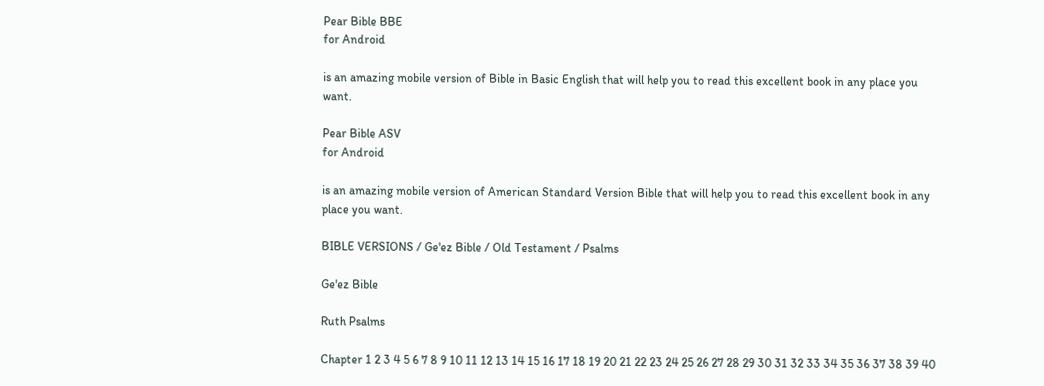Pear Bible BBE
for Android

is an amazing mobile version of Bible in Basic English that will help you to read this excellent book in any place you want.

Pear Bible ASV
for Android

is an amazing mobile version of American Standard Version Bible that will help you to read this excellent book in any place you want.

BIBLE VERSIONS / Ge'ez Bible / Old Testament / Psalms

Ge'ez Bible

Ruth Psalms

Chapter 1 2 3 4 5 6 7 8 9 10 11 12 13 14 15 16 17 18 19 20 21 22 23 24 25 26 27 28 29 30 31 32 33 34 35 36 37 38 39 40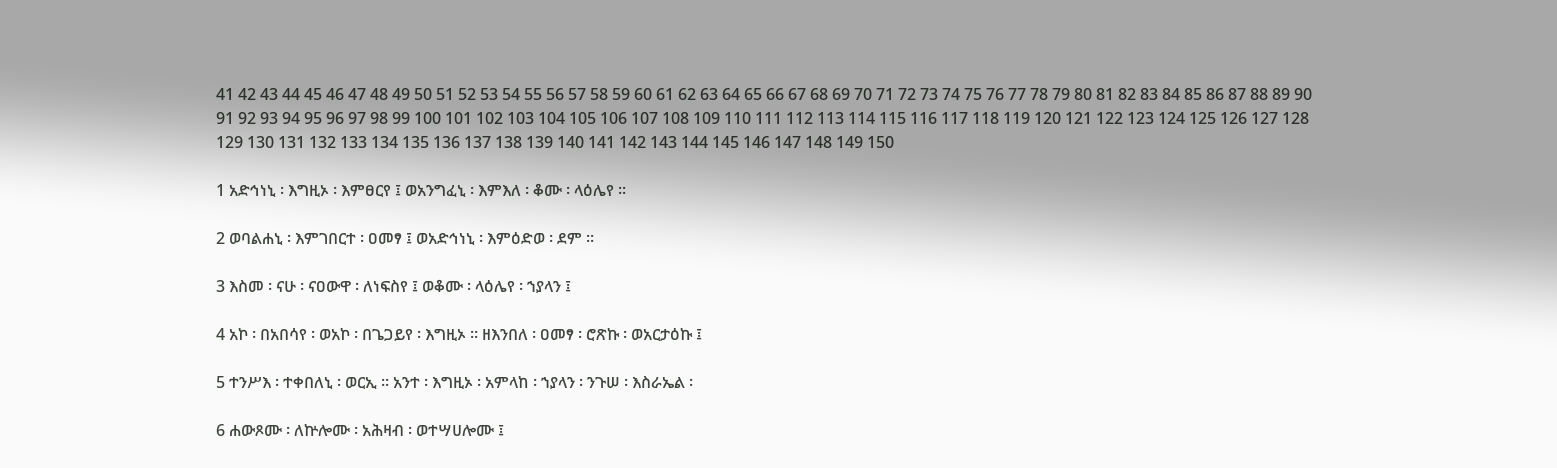41 42 43 44 45 46 47 48 49 50 51 52 53 54 55 56 57 58 59 60 61 62 63 64 65 66 67 68 69 70 71 72 73 74 75 76 77 78 79 80 81 82 83 84 85 86 87 88 89 90 91 92 93 94 95 96 97 98 99 100 101 102 103 104 105 106 107 108 109 110 111 112 113 114 115 116 117 118 119 120 121 122 123 124 125 126 127 128 129 130 131 132 133 134 135 136 137 138 139 140 141 142 143 144 145 146 147 148 149 150

1 አድኅነኒ ፡ እግዚኦ ፡ እምፀርየ ፤ ወአንግፈኒ ፡ እምእለ ፡ ቆሙ ፡ ላዕሌየ ።

2 ወባልሐኒ ፡ እምገበርተ ፡ ዐመፃ ፤ ወአድኅነኒ ፡ እምዕድወ ፡ ደም ።

3 እስመ ፡ ናሁ ፡ ናዐውዋ ፡ ለነፍስየ ፤ ወቆሙ ፡ ላዕሌየ ፡ ኀያላን ፤

4 አኮ ፡ በአበሳየ ፡ ወአኮ ፡ በጌጋይየ ፡ እግዚኦ ። ዘእንበለ ፡ ዐመፃ ፡ ሮጽኩ ፡ ወአርታዕኩ ፤

5 ተንሥእ ፡ ተቀበለኒ ፡ ወርኢ ። አንተ ፡ እግዚኦ ፡ አምላከ ፡ ኀያላን ፡ ንጉሠ ፡ እስራኤል ፡

6 ሐውጾሙ ፡ ለኵሎሙ ፡ አሕዛብ ፡ ወተሣሀሎሙ ፤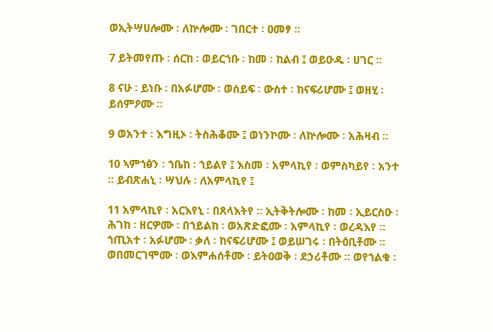ወኢትሣሀሎሙ ፡ ለኵሎሙ ፡ ገበርተ ፡ ዐመፃ ።

7 ይትመየጡ ፡ ሰርከ ፡ ወይርኀቡ ፡ ከመ ፡ ከልብ ፤ ወይዑዱ ፡ ሀገር ።

8 ናሁ ፡ ይነቡ ፡ በአፉሆሙ ፡ ወሰይፍ ፡ ውስተ ፡ ከናፍሪሆሙ ፤ ወዘሂ ፡ ይሰምዖሙ ።

9 ወአንተ ፡ እግዚኦ ፡ ትስሕቆሙ ፤ ወነንኮሙ ፡ ለኵሎሙ ፡ አሕዛብ ።

10 ኣምኀፅን ፡ ኀቤከ ፡ ኀይልየ ፤ እስመ ፡ አምላኪየ ፡ ወምስካይየ ፡ አንተ ። ይብጽሐኒ ፡ ሣህሉ ፡ ለአምላኪየ ፤

11 አምላኪየ ፡ አርእየኒ ፡ በጸላእትየ ። ኢትቅትሎሙ ፡ ከመ ፡ ኢይርስዑ ፡ ሕገከ ፡ ዘርዎሙ ፡ በኀይልከ ፡ ወአጽድፎሙ ፡ አምላኪየ ፡ ወረዳእየ ። ኀጢአተ ፡ አፉሆሙ ፡ ቃለ ፡ ከናፍሪሆሙ ፤ ወይሠገሩ ፡ በትዕቢቶሙ ። ወበመርገሞሙ ፡ ወእምሐሰቶሙ ፡ ይትዐወቅ ፡ ደኃሪቶሙ ። ወየኀልቁ ፡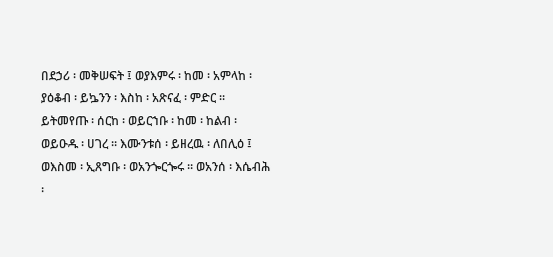በደኃሪ ፡ መቅሠፍት ፤ ወያእምሩ ፡ ከመ ፡ አምላከ ፡ ያዕቆብ ፡ ይኴንን ፡ እስከ ፡ አጽናፈ ፡ ምድር ። ይትመየጡ ፡ ሰርከ ፡ ወይርኀቡ ፡ ከመ ፡ ከልብ ፡ ወይዑዱ ፡ ሀገረ ። እሙንቱሰ ፡ ይዘረዉ ፡ ለበሊዕ ፤ ወእስመ ፡ ኢጸግቡ ፡ ወአንጐርጐሩ ። ወአንሰ ፡ እሴብሕ ፡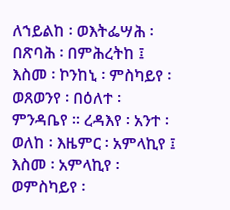ለኀይልከ ፡ ወእትፌሣሕ ፡ በጽባሕ ፡ በምሕረትከ ፤ እስመ ፡ ኮንከኒ ፡ ምስካይየ ፡ ወጸወንየ ፡ በዕለተ ፡ ምንዳቤየ ። ረዳእየ ፡ አንተ ፡ ወለከ ፡ እዜምር ፡ አምላኪየ ፤ እስመ ፡ አምላኪየ ፡ ወምስካይየ ፡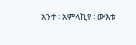አንተ ፡ አምላኪየ ፡ ውእቱ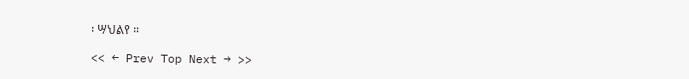፡ ሣህልየ ።

<< ← Prev Top Next → >>